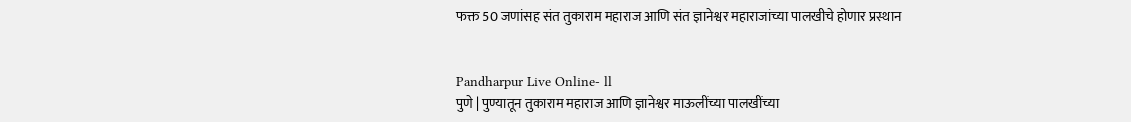फक्त 50 जणांसह संत तुकाराम महाराज आणि संत ज्ञानेश्वर महाराजांच्या पालखीचे होणार प्रस्थान


Pandharpur Live Online- ll
पुणे | पुण्यातून तुकाराम महाराज आणि ज्ञानेश्वर माऊलींच्या पालखींच्या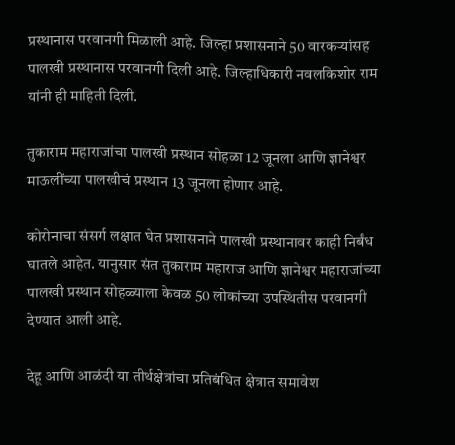प्रस्थानास परवानगी मिळाली आहे. जिल्हा प्रशासनाने 50 वारकऱ्यांसह पालखी प्रस्थानास परवानगी दिली आहे. जिल्हाधिकारी नवलकिशोर राम यांनी ही माहिती दिली.

तुकाराम महाराजांचा पालखी प्रस्थान सोहळा 12 जूनला आणि ज्ञानेश्वर माऊलींच्या पालखीचं प्रस्थान 13 जूनला होणार आहे.

कोरोनाचा संसर्ग लक्षात घेत प्रशासनाने पालखी प्रस्थानावर काही निर्बंध घातले आहेत. यानुसार संत तुकाराम महाराज आणि ज्ञानेश्वर महाराजांच्या पालखी प्रस्थान सोहळ्याला केवळ 50 लोकांच्या उपस्थितीस परवानगी देण्यात आली आहे.

देहू आणि आळंदी या तीर्थक्षेत्रांचा प्रतिबंधित क्षेत्रात समावेश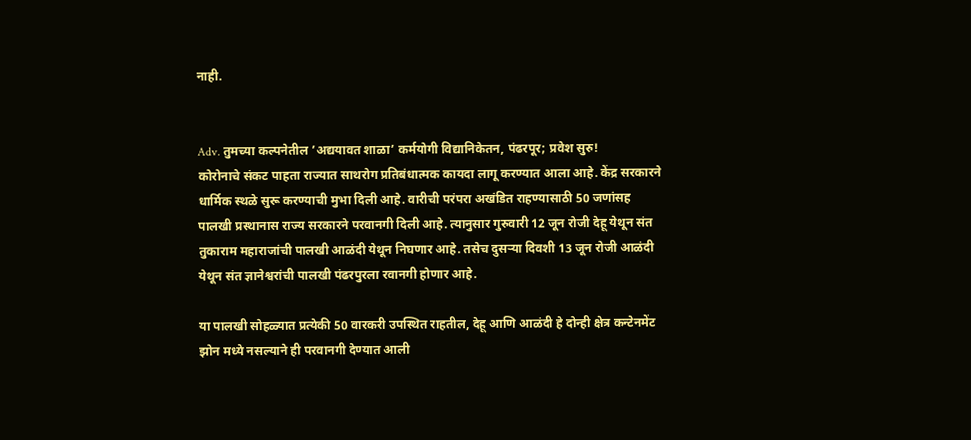नाही.


Adv. तुमच्या कल्पनेतील ’अद्ययावत शाळा’ कर्मयोगी विद्यानिकेतन, पंढरपूर; प्रवेश सुरु!
कोरोनाचे संकट पाहता राज्यात साथरोग प्रतिबंधात्मक कायदा लागू करण्यात आला आहे. केंद्र सरकारने धार्मिक स्थळे सुरू करण्याची मुभा दिली आहे. वारीची परंपरा अखंडित राहण्यासाठी 50 जणांसह पालखी प्रस्थानास राज्य सरकारने परवानगी दिली आहे. त्यानुसार गुरुवारी 12 जून रोजी देहू येथून संत तुकाराम महाराजांची पालखी आळंदी येथून निघणार आहे. तसेच दुसर्‍या दिवशी 13 जून रोजी आळंदी येथून संत ज्ञानेश्वरांची पालखी पंढरपुरला रवानगी होणार आहे.

या पालखी सोहळ्यात प्रत्येकी 50 वारकरी उपस्थित राहतील, देहू आणि आळंदी हे दोन्ही क्षेत्र कन्टेनमेंट झोन मध्ये नसल्याने ही परवानगी देण्यात आली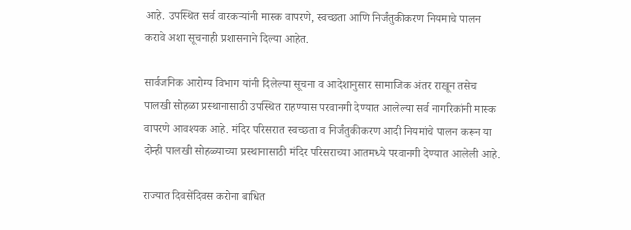आहे. उपस्थित सर्व वारकर्‍यांनी मास्क वापरणे, स्वच्छता आणि निर्जंतुकीकरण नियमाचे पालन करावे अशा सूचनाही प्रशासनाने दिल्या आहेत.

सार्वजनिक आरोग्य विभाग यांनी दिलेल्या सूचना व आदेशानुसार सामाजिक अंतर राखून तसेच पालखी सोहळा प्रस्थानासाठी उपस्थित राहण्यास परवानगी देण्यात आलेल्या सर्व नागरिकांनी मास्क वापरणे आवश्‍यक आहे. मंदिर परिसरात स्वच्छता व निर्जंतुकीकरण आदी नियमांचे पालन करून या दोन्ही पालखी सोहळ्याच्या प्रस्थानासाठी मंदिर परिसराच्या आतमध्ये परवानगी देण्यात आलेली आहे.

राज्यात दिवसेंदिवस करोना बाधित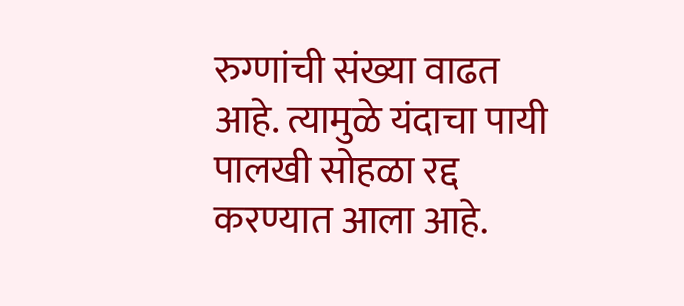रुग्णांची संख्या वाढत आहे. त्यामुळे यंदाचा पायी पालखी सोहळा रद्द करण्यात आला आहे.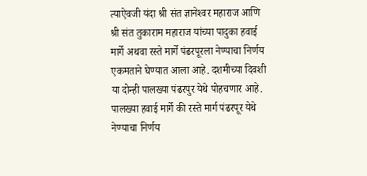त्याऐवजी यंदा श्री संत ज्ञानेश्‍वर महाराज आणि श्री संत तुकाराम महाराज यांच्या पादुका हवाई मार्गे अथवा रस्ते मार्गे पंढरपूरला नेण्याचा निर्णय एकमताने घेण्यात आला आहे. दशमीच्या दिवशी या दोन्ही पालख्या पंढरपुर येथे पोहचणार आहे. पालख्या हवाई मार्गे की रस्ते मार्ग पंढरपूर येथे नेण्याचा निर्णय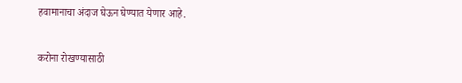हवामानाचा अंदाज घेऊन घेण्यात येणार आहे.

करोना रोखण्यासाठी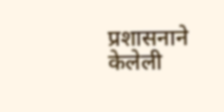प्रशासनाने केलेली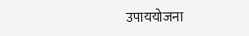उपाययोजना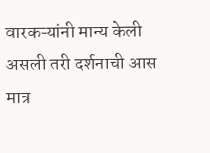वारकऱ्यांनी मान्य केली असली तरी दर्शनाची आस मात्र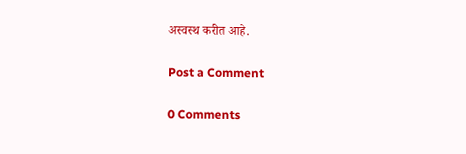अस्वस्थ करीत आहे.

Post a Comment

0 Comments